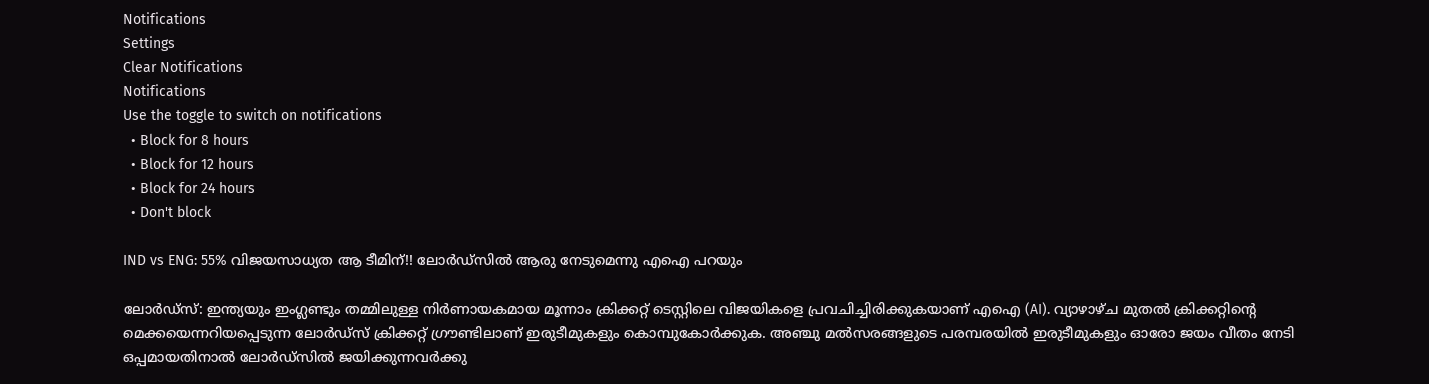Notifications
Settings
Clear Notifications
Notifications
Use the toggle to switch on notifications
  • Block for 8 hours
  • Block for 12 hours
  • Block for 24 hours
  • Don't block

IND vs ENG: 55% വിജയസാധ്യത ആ ടീമിന്!! ലോര്‍ഡ്‌സില്‍ ആരു നേടുമെന്നു എഐ പറയും

ലോര്‍ഡ്‌സ്: ഇന്ത്യയും ഇംഗ്ലണ്ടും തമ്മിലുള്ള നിര്‍ണായകമായ മൂന്നാം ക്രിക്കറ്റ് ടെസ്റ്റിലെ വിജയികളെ പ്രവചിച്ചിരിക്കുകയാണ് എഐ (AI). വ്യാഴാഴ്ച മുതല്‍ ക്രിക്കറ്റിന്റെ മെക്കയെന്നറിയപ്പെടുന്ന ലോര്‍ഡ്‌സ് ക്രിക്കറ്റ് ഗ്രൗണ്ടിലാണ് ഇരുടീമുകളും കൊമ്പുകോര്‍ക്കുക. അഞ്ചു മല്‍സരങ്ങളുടെ പരമ്പരയില്‍ ഇരുടീമുകളും ഓരോ ജയം വീതം നേടി ഒപ്പമായതിനാല്‍ ലോര്‍ഡ്‌സില്‍ ജയിക്കുന്നവര്‍ക്കു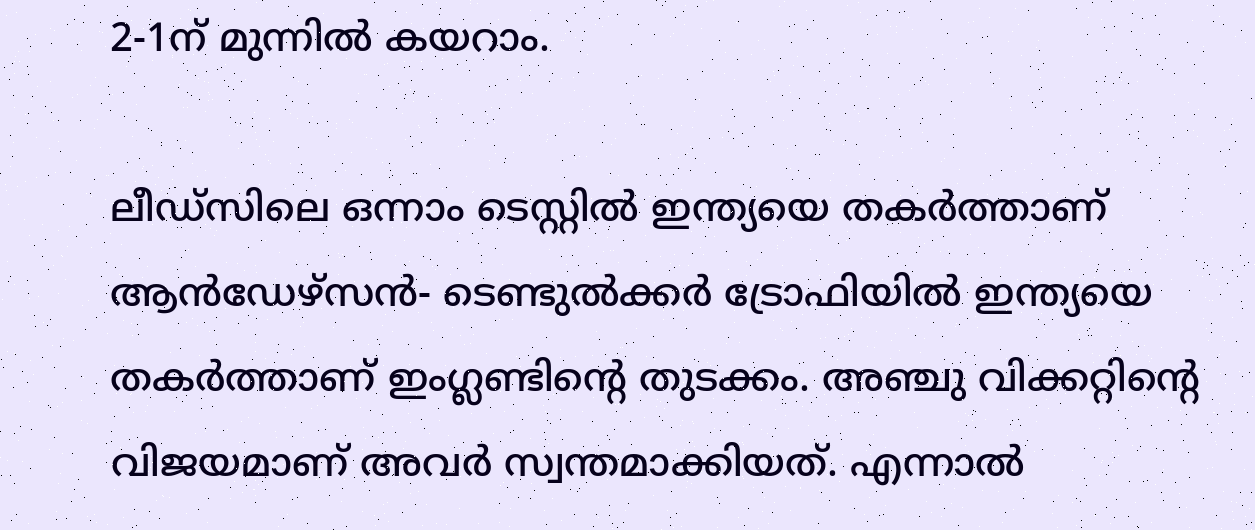2-1ന് മുന്നില്‍ കയറാം.

ലീഡ്‌സിലെ ഒന്നാം ടെസ്റ്റില്‍ ഇന്ത്യയെ തകര്‍ത്താണ് ആന്‍ഡേഴ്‌സന്‍- ടെണ്ടുല്‍ക്കര്‍ ട്രോഫിയില്‍ ഇന്ത്യയെ തകര്‍ത്താണ് ഇംഗ്ലണ്ടിന്റെ തുടക്കം. അഞ്ചു വിക്കറ്റിന്റെ വിജയമാണ് അവര്‍ സ്വന്തമാക്കിയത്. എന്നാല്‍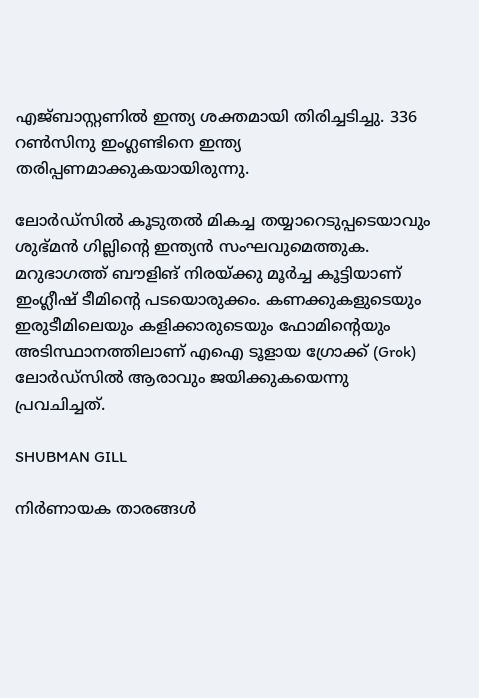എജ്ബാസ്റ്റണില്‍ ഇന്ത്യ ശക്തമായി തിരിച്ചടിച്ചു. 336 റണ്‍സിനു ഇംഗ്ലണ്ടിനെ ഇന്ത്യ തരിപ്പണമാക്കുകയായിരുന്നു.

ലോര്‍ഡ്‌സില്‍ കൂടുതല്‍ മികച്ച തയ്യാറെടുപ്പടെയാവും ശുഭ്മന്‍ ഗില്ലിന്റെ ഇന്ത്യന്‍ സംഘവുമെത്തുക. മറുഭാഗത്ത് ബൗളിങ് നിരയ്ക്കു മൂര്‍ച്ച കൂട്ടിയാണ് ഇംഗ്ലീഷ് ടീമിന്റെ പടയൊരുക്കം. കണക്കുകളുടെയും ഇരുടീമിലെയും കളിക്കാരുടെയും ഫോമിന്റെയും അടിസ്ഥാനത്തിലാണ് എഐ ടൂളായ ഗ്രോക്ക് (Grok) ലോര്‍ഡ്‌സില്‍ ആരാവും ജയിക്കുകയെന്നു പ്രവചിച്ചത്.

SHUBMAN GILL

നിര്‍ണായക താരങ്ങള്‍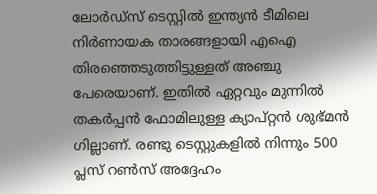ലോര്‍ഡ്‌സ് ടെസ്റ്റില്‍ ഇന്ത്യന്‍ ടീമിലെ നിര്‍ണായക താരങ്ങളായി എഐ തിരഞ്ഞെടുത്തിട്ടുള്ളത് അഞ്ചു പേരെയാണ്. ഇതില്‍ ഏറ്റവും മുന്നില്‍ തകര്‍പ്പന്‍ ഫോമിലുള്ള ക്യാപ്റ്റന്‍ ശുഭ്മന്‍ ഗില്ലാണ്. രണ്ടു ടെസ്റ്റുകളില്‍ നിന്നും 500 പ്ലസ് റണ്‍സ് അദ്ദേഹം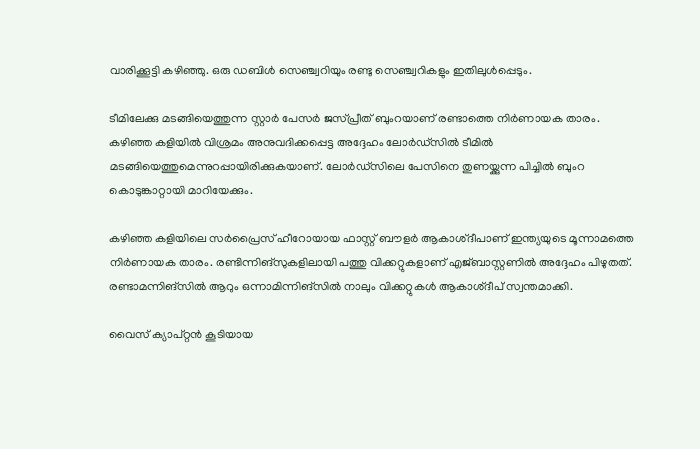വാരിക്കൂട്ടി കഴിഞ്ഞു. ഒരു ഡബിള്‍ സെഞ്ച്വറിയും രണ്ടു സെഞ്ച്വറികളും ഇതിലുള്‍പ്പെടും.

ടീമിലേക്കു മടങ്ങിയെത്തുന്ന സ്റ്റാര്‍ പേസര്‍ ജസ്പ്രീത് ബുംറയാണ് രണ്ടാത്തെ നിര്‍ണായക താരം. കഴിഞ്ഞ കളിയില്‍ വിശ്രമം അനുവദിക്കപ്പെട്ട അദ്ദേഹം ലോര്‍ഡ്‌സില്‍ ടീമില്‍ മടങ്ങിയെത്തുമെന്നുറപ്പായിരിക്കുകയാണ്. ലോര്‍ഡ്‌സിലെ പേസിനെ തുണയ്ക്കുന്ന പിച്ചില്‍ ബുംറ കൊടുങ്കാറ്റായി മാറിയേക്കും.

കഴിഞ്ഞ കളിയിലെ സര്‍പ്രൈസ് ഹീറോയായ ഫാസ്റ്റ് ബൗളര്‍ ആകാശ്ദീപാണ് ഇന്ത്യയുടെ മൂന്നാമത്തെ നിര്‍ണായക താരം. രണ്ടിന്നിങ്‌സുകളിലായി പത്തു വിക്കറ്റുകളാണ് എജ്ബാസ്റ്റണില്‍ അദ്ദേഹം പിഴുതത്. രണ്ടാമന്നിങ്‌സില്‍ ആറും ഒന്നാമിന്നിങ്‌സില്‍ നാലും വിക്കറ്റുകള്‍ ആകാശ്ദീപ് സ്വന്തമാക്കി.

വൈസ് ക്യാപ്റ്റന്‍ കൂടിയായ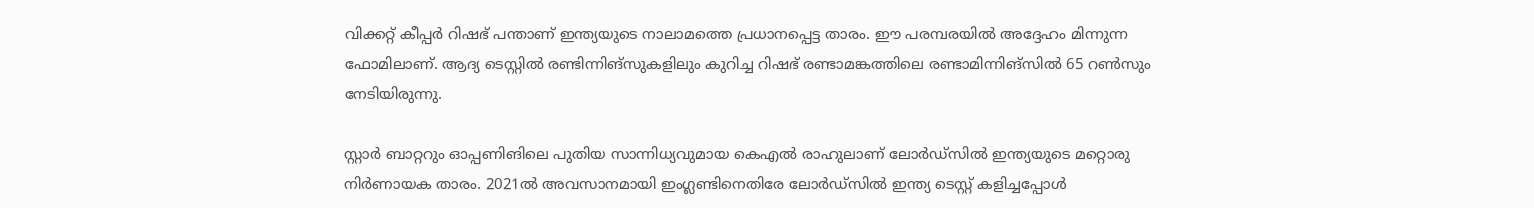വിക്കറ്റ് കീപ്പര്‍ റിഷഭ് പന്താണ് ഇന്ത്യയുടെ നാലാമത്തെ പ്രധാനപ്പെട്ട താരം. ഈ പരമ്പരയില്‍ അദ്ദേഹം മിന്നുന്ന ഫോമിലാണ്. ആദ്യ ടെസ്റ്റില്‍ രണ്ടിന്നിങ്‌സുകളിലും കുറിച്ച റിഷഭ് രണ്ടാമങ്കത്തിലെ രണ്ടാമിന്നിങ്‌സില്‍ 65 റണ്‍സും നേടിയിരുന്നു.

സ്റ്റാര്‍ ബാറ്ററും ഓപ്പണിങിലെ പുതിയ സാന്നിധ്യവുമായ കെഎല്‍ രാഹുലാണ് ലോര്‍ഡ്‌സില്‍ ഇന്ത്യയുടെ മറ്റൊരു നിര്‍ണായക താരം. 2021ല്‍ അവസാനമായി ഇംഗ്ലണ്ടിനെതിരേ ലോര്‍ഡ്‌സില്‍ ഇന്ത്യ ടെസ്റ്റ് കളിച്ചപ്പോള്‍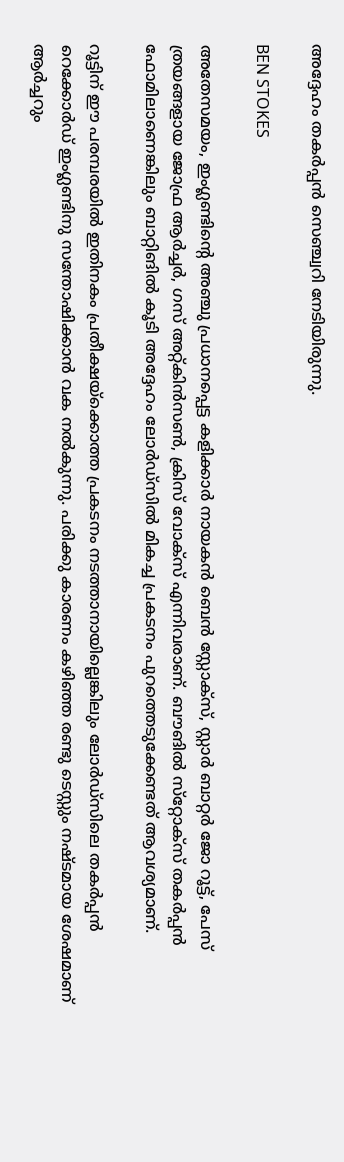അദ്ദേഹം തകര്‍പ്പന്‍ സെഞ്ച്വറി നേടിയിരുന്നു.

BEN STOKES

അതേസമയം, ഇംഗ്ലണ്ടിന്റെ അഞ്ചു പ്രധാനപ്പെട്ട കളിക്കാര്‍ നായകന്‍ ബെന്‍ സ്റ്റോക്‌സ്, സ്റ്റാര്‍ ബാറ്റര്‍ ജോ റൂട്ട്, പേസ് ത്രയങ്ങളായ ജോഫ്ര ആര്‍ച്ചര്‍, ഗസ് അറ്റ്കിന്‍സണ്‍, ക്രിസ് വോക്‌സ് എന്നിവരാണ്. ബൗങില്‍ സ്‌റ്റോക്‌സ് തകര്‍പ്പന്‍ ഫോമിലാണെങ്കിലും ബാറ്റിങില്‍ കൂടി അദ്ദേഹം ലോര്‍ഡ്‌സില്‍ മികച്ച പ്രകടനം പുറത്തെടുക്കേണ്ടത് ആവശ്യമാണ്.

റൂട്ടിന് ഈ പരമ്പരയില്‍ ഇതിനകം പ്രതീക്ഷയ്ക്കൊത്ത പ്രകടനം നടത്താനായില്ലെങ്കിലും ലോര്‍ഡ്‌സിലെ തകര്‍പ്പന്‍ റെക്കോര്‍ഡ് ഇംഗ്ലണ്ടിനു സന്തോഷിക്കാന്‍ വക നല്‍കുന്നു. പരിക്കു കാരണം കഴിഞ്ഞ രണ്ടു ടെസ്റ്റും നഷ്ടമായ ശേഷമാണ് ആര്‍ച്ചറും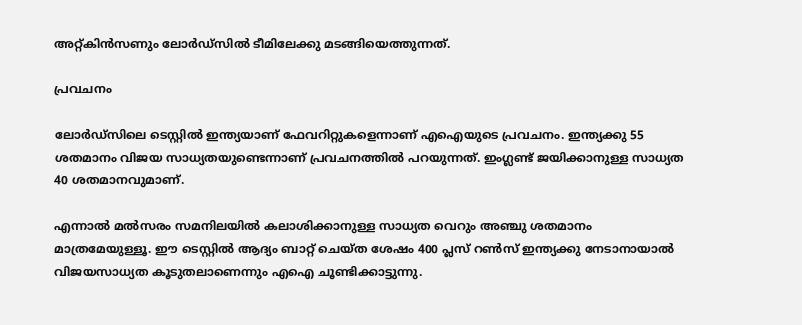അറ്റ്കിന്‍സണും ലോര്‍ഡ്‌സില്‍ ടീമിലേക്കു മടങ്ങിയെത്തുന്നത്.

പ്രവചനം

ലോര്‍ഡ്‌സിലെ ടെസ്റ്റില്‍ ഇന്ത്യയാണ് ഫേവറിറ്റുകളെന്നാണ് എഐയുടെ പ്രവചനം. ഇന്ത്യക്കു 55 ശതമാനം വിജയ സാധ്യതയുണ്ടെന്നാണ് പ്രവചനത്തില്‍ പറയുന്നത്. ഇംഗ്ലണ്ട് ജയിക്കാനുള്ള സാധ്യത 40 ശതമാനവുമാണ്.

എന്നാല്‍ മല്‍സരം സമനിലയില്‍ കലാശിക്കാനുള്ള സാധ്യത വെറും അഞ്ചു ശതമാനം മാത്രമേയുള്ളൂ. ഈ ടെസ്റ്റില്‍ ആദ്യം ബാറ്റ് ചെയ്ത ശേഷം 400 പ്ലസ് റണ്‍സ് ഇന്ത്യക്കു നേടാനായാല്‍ വിജയസാധ്യത കൂടുതലാണെന്നും എഐ ചൂണ്ടിക്കാട്ടുന്നു.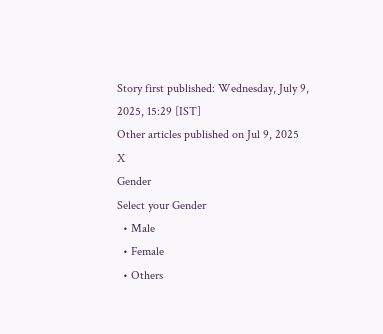Story first published: Wednesday, July 9, 2025, 15:29 [IST]
Other articles published on Jul 9, 2025
X
Gender
Select your Gender
  • Male
  • Female
  • Others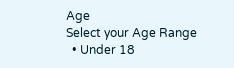Age
Select your Age Range
  • Under 18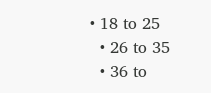• 18 to 25
  • 26 to 35
  • 36 to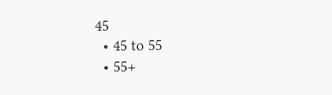45
  • 45 to 55
  • 55+